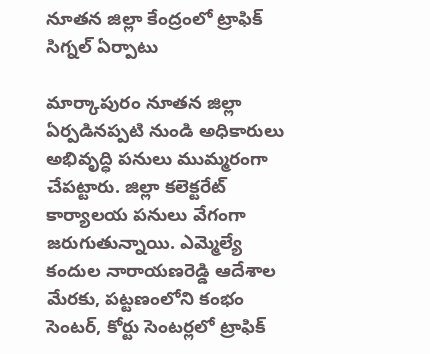నూతన జిల్లా కేంద్రంలో ట్రాఫిక్ సిగ్నల్ ఏర్పాటు

మార్కాపురం నూతన జిల్లా ఏర్పడినప్పటి నుండి అధికారులు అభివృద్ధి పనులు ముమ్మరంగా చేపట్టారు. జిల్లా కలెక్టరేట్ కార్యాలయ పనులు వేగంగా జరుగుతున్నాయి. ఎమ్మెల్యే కందుల నారాయణరెడ్డి ఆదేశాల మేరకు, పట్టణంలోని కంభం సెంటర్, కోర్టు సెంటర్లలో ట్రాఫిక్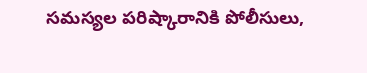సమస్యల పరిష్కారానికి పోలీసులు,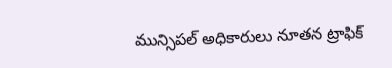మున్సిపల్ అధికారులు నూతన ట్రాఫిక్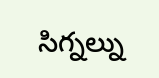సిగ్నల్ను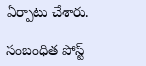ఏర్పాటు చేశారు.

సంబంధిత పోస్ట్